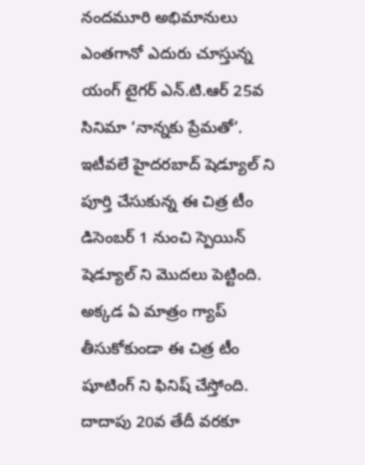నందమూరి అభిమానులు ఎంతగానో ఎదురు చూస్తున్న యంగ్ టైగర్ ఎన్.టి.ఆర్ 25వ సినిమా ‘నాన్నకు ప్రేమతో’. ఇటీవలే హైదరబాద్ షెడ్యూల్ ని పూర్తి చేసుకున్న ఈ చిత్ర టీం డిసెంబర్ 1 నుంచి స్పెయిన్ షెడ్యూల్ ని మొదలు పెట్టింది. అక్కడ ఏ మాత్రం గ్యాప్ తీసుకోకుండా ఈ చిత్ర టీం షూటింగ్ ని ఫినిష్ చేస్తోంది. దాదాపు 20వ తేదీ వరకూ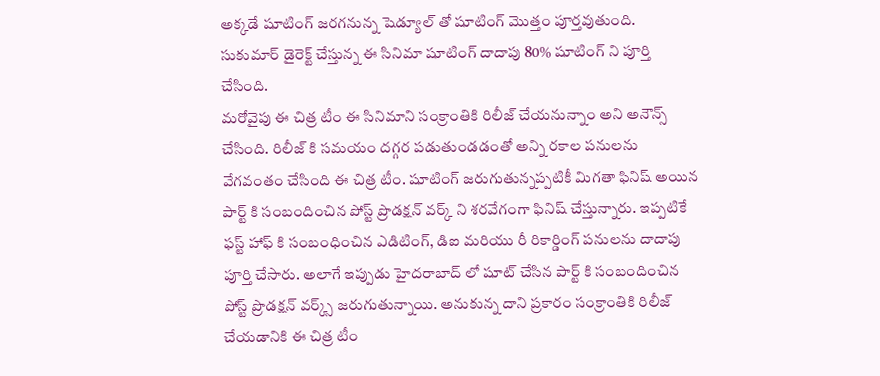అక్కడే షూటింగ్ జరగనున్న షెడ్యూల్ తో షూటింగ్ మొత్తం పూర్తవుతుంది. సుకుమార్ డైరెక్ట్ చేస్తున్న ఈ సినిమా షూటింగ్ దాదాపు 80% షూటింగ్ ని పూర్తి చేసింది.
మరోవైపు ఈ చిత్ర టీం ఈ సినిమాని సంక్రాంతికి రిలీజ్ చేయనున్నాం అని అనౌన్స్ చేసింది. రిలీజ్ కి సమయం దగ్గర పడుతుండడంతో అన్ని రకాల పనులను వేగవంతం చేసింది ఈ చిత్ర టీం. షూటింగ్ జరుగుతున్నప్పటికీ మిగతా ఫినిష్ అయిన పార్ట్ కి సంబందించిన పోస్ట్ ప్రొడక్షన్ వర్క్ ని శరవేగంగా ఫినిష్ చేస్తున్నారు. ఇప్పటికే ఫస్ట్ హాఫ్ కి సంబంధించిన ఎడిటింగ్, డిఐ మరియు రీ రికార్డింగ్ పనులను దాదాపు పూర్తి చేసారు. అలాగే ఇప్పుడు హైదరాబాద్ లో షూట్ చేసిన పార్ట్ కి సంబందించిన పోస్ట్ ప్రొడక్షన్ వర్క్స్ జరుగుతున్నాయి. అనుకున్న దాని ప్రకారం సంక్రాంతికి రిలీజ్ చేయడానికి ఈ చిత్ర టీం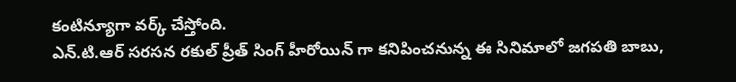కంటిన్యూగా వర్క్ చేస్తోంది.
ఎన్.టి.ఆర్ సరసన రకుల్ ప్రీత్ సింగ్ హీరోయిన్ గా కనిపించనున్న ఈ సినిమాలో జగపతి బాబు,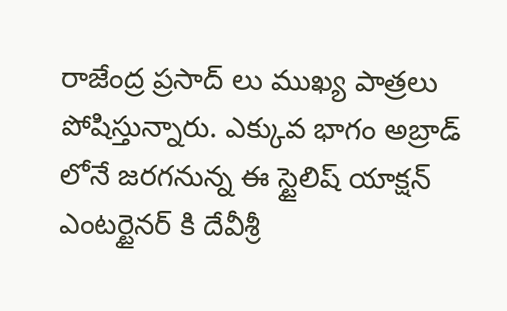రాజేంద్ర ప్రసాద్ లు ముఖ్య పాత్రలు పోషిస్తున్నారు. ఎక్కువ భాగం అబ్రాడ్ లోనే జరగనున్న ఈ స్టైలిష్ యాక్షన్ ఎంటర్టైనర్ కి దేవీశ్రీ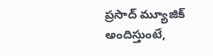ప్రసాద్ మ్యూజిక్ అందిస్తుంటే,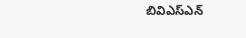బివిఎస్ఎన్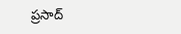ప్రసాద్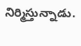నిర్మిస్తున్నాడు.